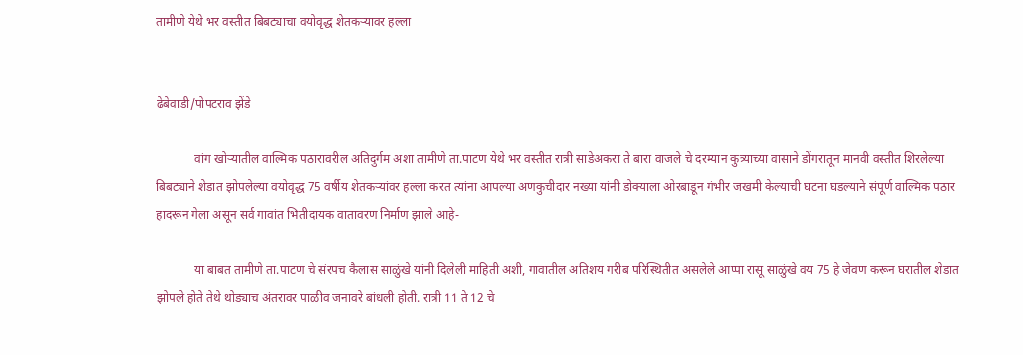तामीणे येथे भर वस्तीत बिबट्याचा वयोवृद्ध शेतकऱ्यावर हल्ला


ढेबेवाडी/पोपटराव झेंडे

            वांग खोर्‍यातील वाल्मिक पठारावरील अतिदुर्गम अशा तामीणे ता.पाटण येथे भर वस्तीत रात्री साडेअकरा ते बारा वाजले चे दरम्यान कुत्र्याच्या वासाने डोंगरातून मानवी वस्तीत शिरलेल्या बिबट्याने शेडात झोपलेल्या वयोवृद्ध 75 वर्षीय शेतकऱ्यांवर हल्ला करत त्यांना आपल्या अणकुचीदार नख्या यांनी डोक्याला ओरबाडून गंभीर जखमी केल्याची घटना घडल्याने संपूर्ण वाल्मिक पठार हादरून गेला असून सर्व गावांत भितीदायक वातावरण निर्माण झाले आहे-

            या बाबत तामीणे ता.पाटण चे संरपच कैलास साळुंखे यांनी दिलेली माहिती अशी, गावातील अतिशय गरीब परिस्थितीत असलेले आप्पा रासू साळुंखे वय 75 हे जेवण करून घरातील शेडात झोपले होते तेथे थोड्याच अंतरावर पाळीव जनावरे बांधली होती. रात्री 11 ते 12 चे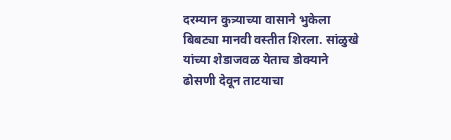दरम्यान कुत्र्याच्या वासाने भुकेला बिबट्या मानवी वस्तीत शिरला. सांळुखे यांच्या शेडाजवळ येताच डोक्याने ढोसणी देवून ताटयाचा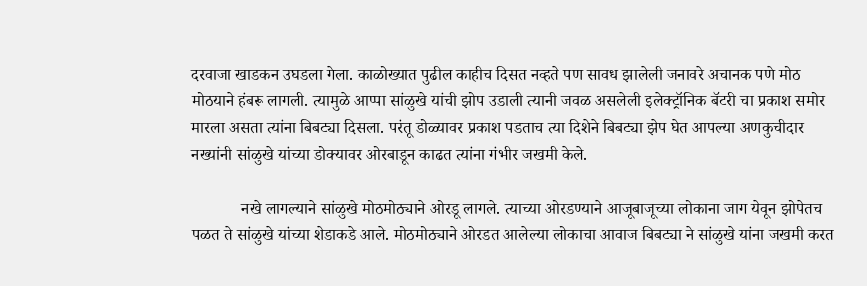दरवाजा खाडकन उघडला गेला. काळोख्यात पुढील काहीच दिसत नव्हते पण सावध झालेली जनावरे अचानक पणे मोठ मोठयाने हंबरू लागली. त्यामुळे आप्पा सांळुखे यांची झोप उडाली त्यानी जवळ असलेली इलेक्ट्रॉनिक बॅटरी चा प्रकाश समोर मारला असता त्यांना बिबट्या दिसला. परंतू डोळ्यावर प्रकाश पडताच त्या दिशेने बिबट्या झेप घेत आपल्या अणकुचीदार नख्यांनी सांळुखे यांच्या डोक्यावर ओरबाडून काढत त्यांना गंभीर जखमी केले.

            नखे लागल्याने सांळुखे मोठमोठ्याने ओरडू लागले. त्याच्या ओरडण्याने आजूबाजूच्या लोकाना जाग येवून झोपेतच पळत ते सांळुखे यांच्या शेडाकडे आले. मोठमोठ्याने ओरडत आलेल्या लोकाचा आवाज बिबट्या ने सांळुखे यांना जखमी करत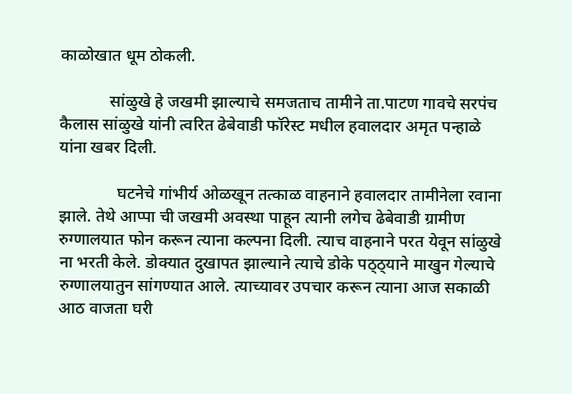काळोखात धूम ठोकली.

            सांळुखे हे जखमी झाल्याचे समजताच तामीने ता.पाटण गावचे सरपंच कैलास सांळुखे यांनी त्वरित ढेबेवाडी फॉरेस्ट मधील हवालदार अमृत पन्हाळे यांना खबर दिली.

              घटनेचे गांभीर्य ओळखून तत्काळ वाहनाने हवालदार तामीनेला रवाना झाले. तेथे आप्पा ची जखमी अवस्था पाहून त्यानी लगेच ढेबेवाडी ग्रामीण रुग्णालयात फोन करून त्याना कल्पना दिली. त्याच वाहनाने परत येवून सांळुखे ना भरती केले. डोक्यात दुखापत झाल्याने त्याचे डोके पठ्ठ्याने माखुन गेल्याचे रुग्णालयातुन सांगण्यात आले. त्याच्यावर उपचार करून त्याना आज सकाळी आठ वाजता घरी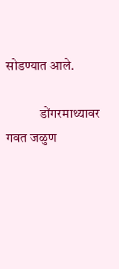सोडण्यात आले.

             डोंगरमाथ्यावर गवत जळुण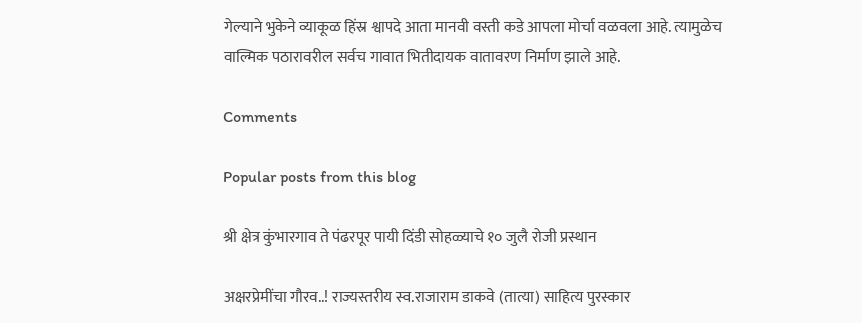गेल्याने भुकेने व्याकूळ हिंस्र श्वापदे आता मानवी वस्ती कडे आपला मोर्चा वळवला आहे. त्यामुळेच वाल्मिक पठारावरील सर्वच गावात भितीदायक वातावरण निर्माण झाले आहे.

Comments

Popular posts from this blog

श्री क्षेत्र कुंभारगाव ते पंढरपूर पायी दिंडी सोहळ्याचे १० जुलै रोजी प्रस्थान

अक्षरप्रेमींचा गौरव..! राज्यस्तरीय स्व.राजाराम डाकवे (तात्या) साहित्य पुरस्कार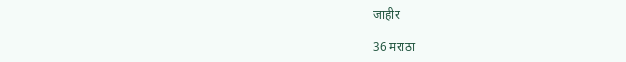जाहीर

36 मराठा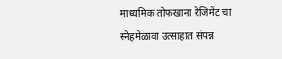माध्यमिक तोफखाना रेजिमेंट चा स्नेहमेळावा उत्साहात संपन्न